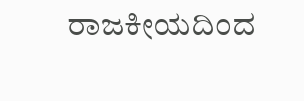ರಾಜಕೀಯದಿಂದ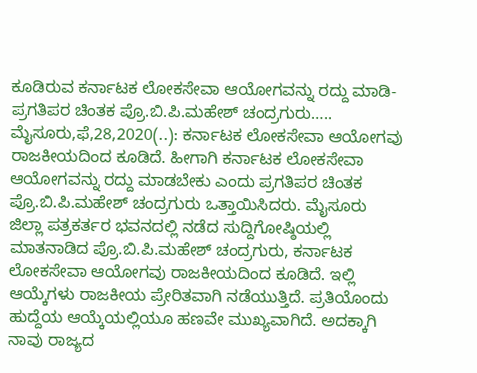ಕೂಡಿರುವ ಕರ್ನಾಟಕ ಲೋಕಸೇವಾ ಆಯೋಗವನ್ನು ರದ್ದು ಮಾಡಿ- ಪ್ರಗತಿಪರ ಚಿಂತಕ ಪ್ರೊ.ಬಿ.ಪಿ.ಮಹೇಶ್ ಚಂದ್ರಗುರು….. ಮೈಸೂರು,ಫೆ,28,2020(..): ಕರ್ನಾಟಕ ಲೋಕಸೇವಾ ಆಯೋಗವು ರಾಜಕೀಯದಿಂದ ಕೂಡಿದೆ. ಹೀಗಾಗಿ ಕರ್ನಾಟಕ ಲೋಕಸೇವಾ ಆಯೋಗವನ್ನು ರದ್ದು ಮಾಡಬೇಕು ಎಂದು ಪ್ರಗತಿಪರ ಚಿಂತಕ ಪ್ರೊ.ಬಿ.ಪಿ.ಮಹೇಶ್ ಚಂದ್ರಗುರು ಒತ್ತಾಯಿಸಿದರು. ಮೈಸೂರು ಜಿಲ್ಲಾ ಪತ್ರಕರ್ತರ ಭವನದಲ್ಲಿ ನಡೆದ ಸುದ್ದಿಗೋಷ್ಠಿಯಲ್ಲಿ ಮಾತನಾಡಿದ ಪ್ರೊ.ಬಿ.ಪಿ.ಮಹೇಶ್ ಚಂದ್ರಗುರು, ಕರ್ನಾಟಕ ಲೋಕಸೇವಾ ಆಯೋಗವು ರಾಜಕೀಯದಿಂದ ಕೂಡಿದೆ. ಇಲ್ಲಿ ಆಯ್ಕೆಗಳು ರಾಜಕೀಯ ಪ್ರೇರಿತವಾಗಿ ನಡೆಯುತ್ತಿದೆ. ಪ್ರತಿಯೊಂದು ಹುದ್ದೆಯ ಆಯ್ಕೆಯಲ್ಲಿಯೂ ಹಣವೇ ಮುಖ್ಯವಾಗಿದೆ. ಅದಕ್ಕಾಗಿ ನಾವು ರಾಜ್ಯದ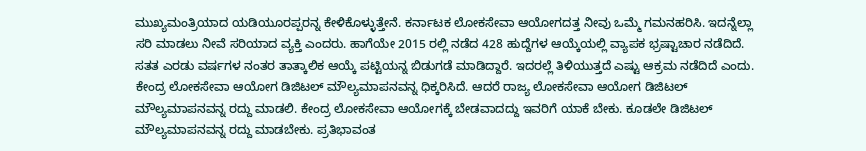ಮುಖ್ಯಮಂತ್ರಿಯಾದ ಯಡಿಯೂರಪ್ಪರನ್ನ ಕೇಳಿಕೊಳ್ಳುತ್ತೇನೆ. ಕರ್ನಾಟಕ ಲೋಕಸೇವಾ ಆಯೋಗದತ್ತ ನೀವು ಒಮ್ಮೆ ಗಮನಹರಿಸಿ. ಇದನ್ನೆಲ್ಲಾ ಸರಿ ಮಾಡಲು ನೀವೆ ಸರಿಯಾದ ವ್ಯಕ್ತಿ ಎಂದರು. ಹಾಗೆಯೇ 2015 ರಲ್ಲಿ ನಡೆದ 428 ಹುದ್ದೆಗಳ ಆಯ್ಕೆಯಲ್ಲಿ ವ್ಯಾಪಕ ಭ್ರಷ್ಟಾಚಾರ ನಡೆದಿದೆ. ಸತತ ಎರಡು ವರ್ಷಗಳ ನಂತರ ತಾತ್ಕಾಲಿಕ ಆಯ್ಕೆ ಪಟ್ಟಿಯನ್ನ ಬಿಡುಗಡೆ ಮಾಡಿದ್ದಾರೆ. ಇದರಲ್ಲೆ ತಿಳಿಯುತ್ತದೆ ಎಷ್ಟು ಆಕ್ರಮ‌ ನಡೆದಿದೆ ಎಂದು. ಕೇಂದ್ರ ಲೋಕಸೇವಾ ಆಯೋಗ ಡಿಜಿಟಲ್ ಮೌಲ್ಯಮಾಪನವನ್ನ ಧಿಕ್ಕರಿಸಿದೆ. ಆದರೆ ರಾಜ್ಯ ಲೋಕಸೇವಾ ಆಯೋಗ ಡಿಜಿಟಲ್ ಮೌಲ್ಯಮಾಪನವನ್ನ ರದ್ದು ಮಾಡಲಿ. ಕೇಂದ್ರ ಲೋಕಸೇವಾ ಆಯೋಗಕ್ಕೆ ಬೇಡವಾದದ್ದು ಇವರಿಗೆ ಯಾಕೆ‌ ಬೇಕು. ಕೂಡಲೇ ಡಿಜಿಟಲ್ ಮೌಲ್ಯಮಾಪನವನ್ನ ರದ್ದು ಮಾಡಬೇಕು. ಪ್ರತಿಭಾವಂತ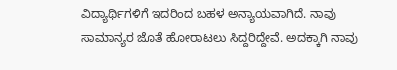ವಿದ್ಯಾರ್ಥಿಗಳಿಗೆ ಇದರಿಂದ ಬಹಳ ಅನ್ಯಾಯವಾಗಿದೆ. ನಾವು ಸಾಮಾನ್ಯರ ಜೊತೆ ಹೋರಾಟಲು ಸಿದ್ದರಿದ್ದೇವೆ. ಅದಕ್ಕಾಗಿ ನಾವು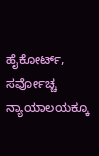ಹೈಕೋರ್ಟ್, ಸರ್ವೋಚ್ಚ ನ್ಯಾಯಾಲಯಕ್ಕೂ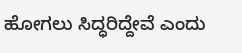ಹೋಗಲು ಸಿದ್ಧರಿದ್ದೇವೆ ಎಂದು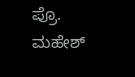ಪ್ರೊ. ಮಹೇಶ್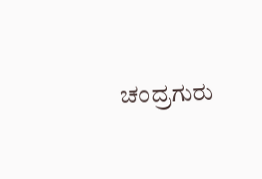ಚಂದ್ರಗುರು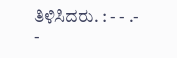ತಿಳಿಸಿದರು. : - - .- -